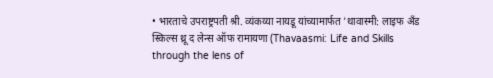• भारताचे उपराष्ट्रपती श्री. व्यंकय्या नायडू यांच्यामार्फत 'थावास्मी: लाइफ अँड स्किल्स थ्रू द लेन्स ऑफ रामायणा (Thavaasmi: Life and Skills through the lens of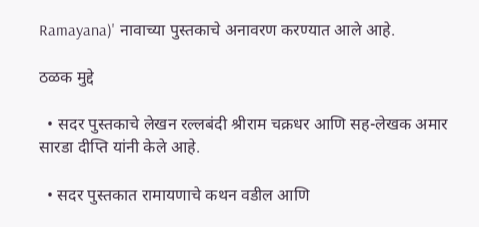Ramayana)' नावाच्या पुस्तकाचे अनावरण करण्यात आले आहे.

ठळक मुद्दे

  • सदर पुस्तकाचे लेखन रल्लबंदी श्रीराम चक्रधर आणि सह-लेखक अमार सारडा दीप्ति यांनी केले आहे.

  • सदर पुस्तकात रामायणाचे कथन वडील आणि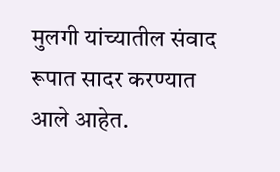मुलगी यांच्यातील संवाद रूपात सादर करण्यात आले आहेत.